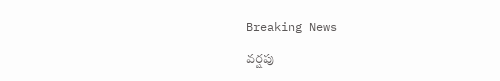Breaking News

వర్షపు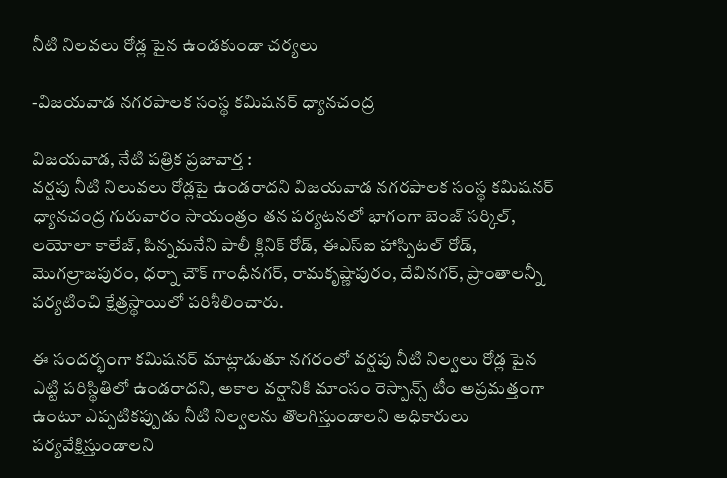నీటి నిలవలు రోడ్ల పైన ఉండకుండా చర్యలు

-విజయవాడ నగరపాలక సంస్థ కమిషనర్ ధ్యానచంద్ర

విజయవాడ, నేటి పత్రిక ప్రజావార్త :
వర్షపు నీటి నిలువలు రోడ్లపై ఉండరాదని విజయవాడ నగరపాలక సంస్థ కమిషనర్ ధ్యానచంద్ర గురువారం సాయంత్రం తన పర్యటనలో భాగంగా బెంజ్ సర్కిల్, లయోలా కాలేజ్, పిన్నమనేని పాలీ క్లినిక్ రోడ్, ఈఎస్ఐ హాస్పిటల్ రోడ్, మొగల్రాజపురం, ధర్నా చౌక్ గాంధీనగర్, రామకృష్ణాపురం, దేవినగర్, ప్రాంతాలన్నీ పర్యటించి క్షేత్రస్థాయిలో పరిశీలించారు.

ఈ సందర్భంగా కమిషనర్ మాట్లాడుతూ నగరంలో వర్షపు నీటి నిల్వలు రోడ్ల పైన ఎట్టి పరిస్థితిలో ఉండరాదని, అకాల వర్షానికి మాంసం రెస్పాన్స్ టీం అప్రమత్తంగా ఉంటూ ఎప్పటికప్పుడు నీటి నిల్వలను తొలగిస్తుండాలని అధికారులు పర్యవేక్షిస్తుండాలని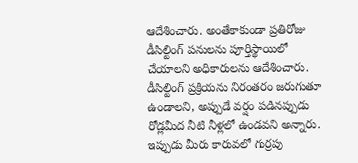ఆదేశించారు. అంతేకాకుండా ప్రతిరోజు డీసిల్టింగ్ పనులను పూర్తిస్థాయిలో చేయాలని అధికారులను ఆదేశించారు. డీసిల్టింగ్ ప్రక్రియను నిరంతరం జరుగుతూ ఉండాలని, అప్పుడే వర్షం పడినప్పుడు రోడ్లమీద నీటి నీళ్లలో ఉండవని అన్నారు. ఇప్పుడు మీరు కారువలో గుర్రపు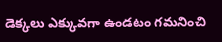డెక్కలు ఎక్కువగా ఉండటం గమనించి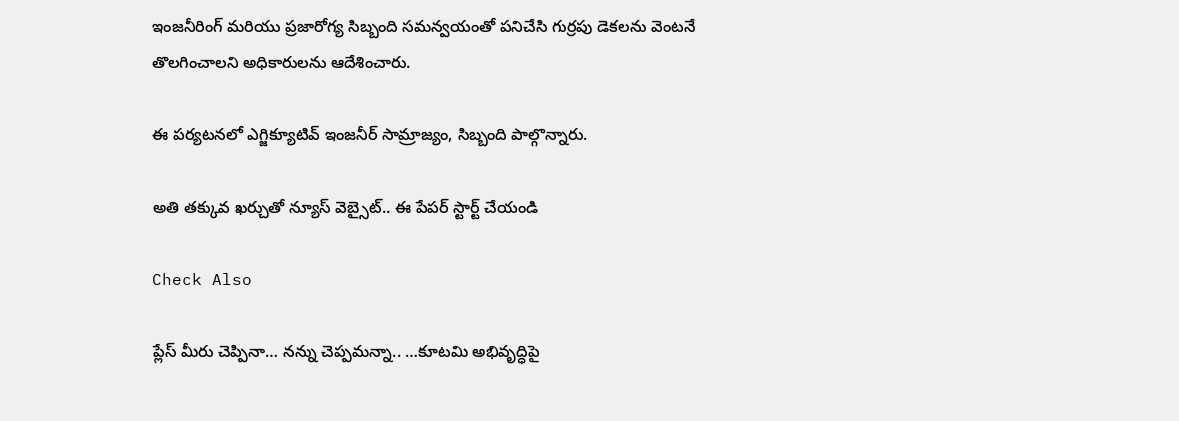ఇంజనీరింగ్ మరియు ప్రజారోగ్య సిబ్బంది సమన్వయంతో పనిచేసి గుర్రపు డెకలను వెంటనే తొలగించాలని అధికారులను ఆదేశించారు.

ఈ పర్యటనలో ఎగ్జిక్యూటివ్ ఇంజనీర్ సామ్రాజ్యం, సిబ్బంది పాల్గొన్నారు.

అతి తక్కువ ఖర్చుతో న్యూస్ వెబ్సైట్.. ఈ పేపర్ స్టార్ట్ చేయండి

Check Also

ప్లేస్ మీరు చెప్పినా… నన్ను చెప్పమన్నా.. …కూటమి అభివృద్ధిపై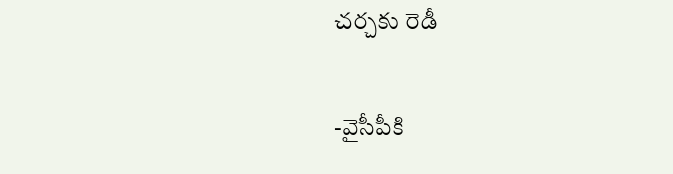చర్చకు రెడీ

-వైసీపీకి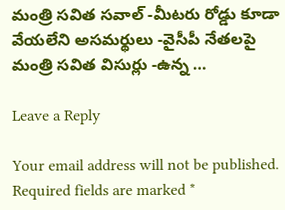మంత్రి సవిత సవాల్ -మీటరు రోడ్డు కూడా వేయలేని అసమర్థులు -వైసీపీ నేతలపై మంత్రి సవిత విసుర్లు -ఉన్న …

Leave a Reply

Your email address will not be published. Required fields are marked *